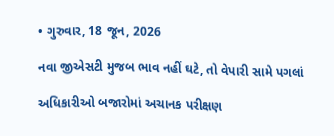• ગુરુવાર, 18 જૂન, 2026

નવા જીએસટી મુજબ ભાવ નહીં ઘટે, તો વેપારી સામે પગલાં

અધિકારીઓ બજારોમાં અચાનક પરીક્ષણ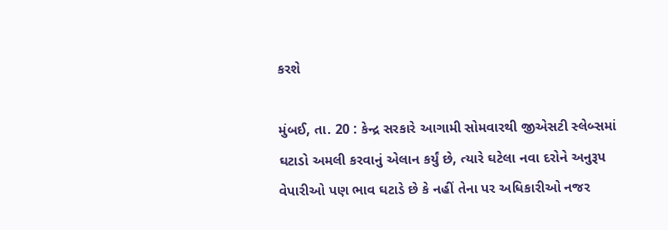કરશે

મુંબઈ, તા. 20 : કેન્દ્ર સરકારે આગામી સોમવારથી જીએસટી સ્લેબ્સમાં ઘટાડો અમલી કરવાનું એલાન કર્યું છે, ત્યારે ઘટેલા નવા દરોને અનુરૂપ વેપારીઓ પણ ભાવ ઘટાડે છે કે નહીં તેના પર અધિકારીઓ નજર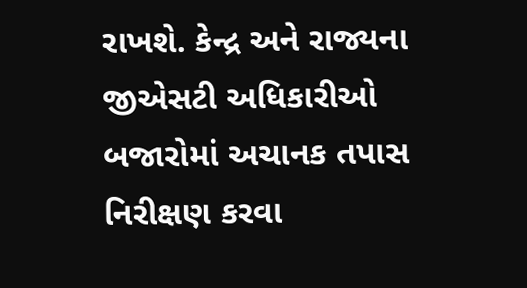રાખશે. કેન્દ્ર અને રાજ્યના જીએસટી અધિકારીઓ બજારોમાં અચાનક તપાસ નિરીક્ષણ કરવા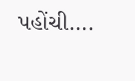પહોંચી….